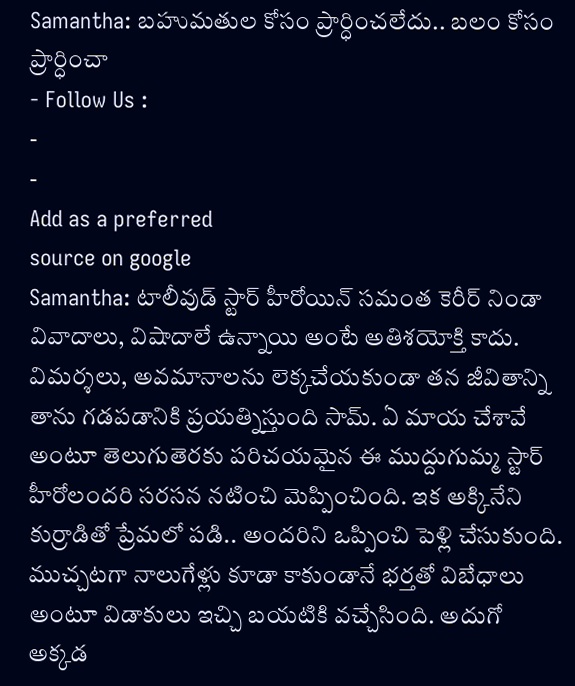Samantha: బహుమతుల కోసం ప్రార్ధించలేదు.. బలం కోసం ప్రార్ధించా
- Follow Us :
-
-
Add as a preferred
source on google
Samantha: టాలీవుడ్ స్టార్ హీరోయిన్ సమంత కెరీర్ నిండా వివాదాలు, విషాదాలే ఉన్నాయి అంటే అతిశయోక్తి కాదు. విమర్శలు, అవమానాలను లెక్కచేయకుండా తన జీవితాన్ని తాను గడపడానికి ప్రయత్నిస్తుంది సామ్. ఏ మాయ చేశావే అంటూ తెలుగుతెరకు పరిచయమైన ఈ ముద్దుగుమ్మ స్టార్ హీరోలందరి సరసన నటించి మెప్పించింది. ఇక అక్కినేని కుర్రాడితో ప్రేమలో పడి.. అందరిని ఒప్పించి పెళ్లి చేసుకుంది. ముచ్చటగా నాలుగేళ్లు కూడా కాకుండానే భర్తతో విబేధాలు అంటూ విడాకులు ఇచ్చి బయటికి వచ్చేసింది. అదుగో అక్కడ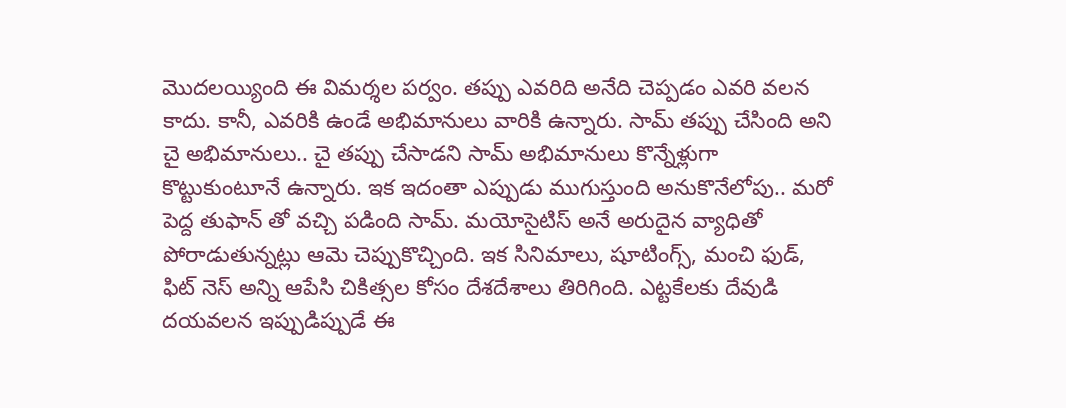మొదలయ్యింది ఈ విమర్శల పర్వం. తప్పు ఎవరిది అనేది చెప్పడం ఎవరి వలన కాదు. కానీ, ఎవరికి ఉండే అభిమానులు వారికి ఉన్నారు. సామ్ తప్పు చేసింది అని చై అభిమానులు.. చై తప్పు చేసాడని సామ్ అభిమానులు కొన్నేళ్లుగా కొట్టుకుంటూనే ఉన్నారు. ఇక ఇదంతా ఎప్పుడు ముగుస్తుంది అనుకొనేలోపు.. మరో పెద్ద తుఫాన్ తో వచ్చి పడింది సామ్. మయోసైటిస్ అనే అరుదైన వ్యాధితో పోరాడుతున్నట్లు ఆమె చెప్పుకొచ్చింది. ఇక సినిమాలు, షూటింగ్స్, మంచి ఫుడ్, ఫిట్ నెస్ అన్ని ఆపేసి చికిత్సల కోసం దేశదేశాలు తిరిగింది. ఎట్టకేలకు దేవుడి దయవలన ఇప్పుడిప్పుడే ఈ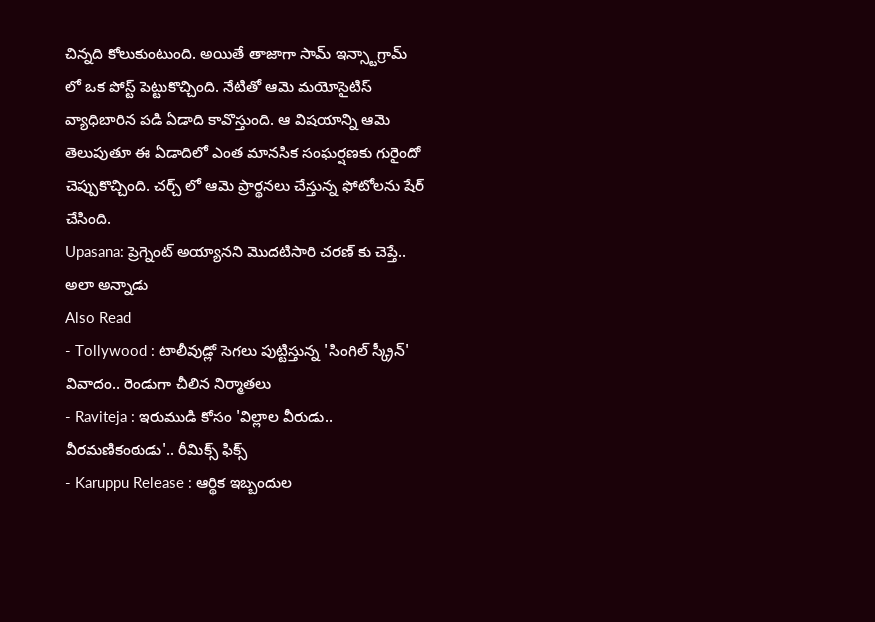చిన్నది కోలుకుంటుంది. అయితే తాజాగా సామ్ ఇన్స్టాగ్రామ్ లో ఒక పోస్ట్ పెట్టుకొచ్చింది. నేటితో ఆమె మయోసైటిస్ వ్యాధిబారిన పడి ఏడాది కావొస్తుంది. ఆ విషయాన్ని ఆమె తెలుపుతూ ఈ ఏడాదిలో ఎంత మానసిక సంఘర్షణకు గురైందో చెప్పుకొచ్చింది. చర్చ్ లో ఆమె ప్రార్థనలు చేస్తున్న ఫోటోలను షేర్ చేసింది.
Upasana: ప్రెగ్నెంట్ అయ్యానని మొదటిసారి చరణ్ కు చెప్తే.. అలా అన్నాడు
Also Read
- Tollywood : టాలీవుడ్లో సెగలు పుట్టిస్తున్న 'సింగిల్ స్క్రీన్' వివాదం.. రెండుగా చీలిన నిర్మాతలు
- Raviteja : ఇరుముడి కోసం 'విల్లాల వీరుడు.. వీరమణికంఠుడు'.. రీమిక్స్ ఫిక్స్
- Karuppu Release : ఆర్థిక ఇబ్బందుల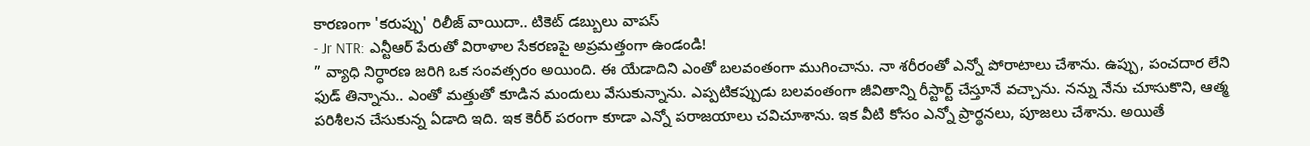కారణంగా 'కరుప్పు' రిలీజ్ వాయిదా.. టికెట్ డబ్బులు వాపస్
- Jr NTR: ఎన్టీఆర్ పేరుతో విరాళాల సేకరణపై అప్రమత్తంగా ఉండండి!
” వ్యాధి నిర్ధారణ జరిగి ఒక సంవత్సరం అయింది. ఈ యేడాదిని ఎంతో బలవంతంగా ముగించాను. నా శరీరంతో ఎన్నో పోరాటాలు చేశాను. ఉప్పు, పంచదార లేని ఫుడ్ తిన్నాను.. ఎంతో మత్తుతో కూడిన మందులు వేసుకున్నాను. ఎప్పటికప్పుడు బలవంతంగా జీవితాన్ని రీస్టార్ట్ చేస్తూనే వచ్చాను. నన్ను నేను చూసుకొని, ఆత్మ పరిశీలన చేసుకున్న ఏడాది ఇది. ఇక కెరీర్ పరంగా కూడా ఎన్నో పరాజయాలు చవిచూశాను. ఇక వీటి కోసం ఎన్నో ప్రార్థనలు, పూజలు చేశాను. అయితే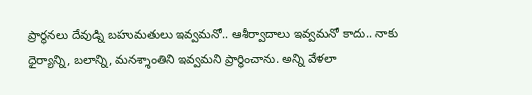ప్రార్థనలు దేవుడ్ని బహుమతులు ఇవ్వమనో.. ఆశీర్వాదాలు ఇవ్వమనో కాదు.. నాకు ధైర్యాన్ని, బలాన్ని, మనశ్శాంతిని ఇవ్వమని ప్రార్ధించాను. అన్ని వేళలా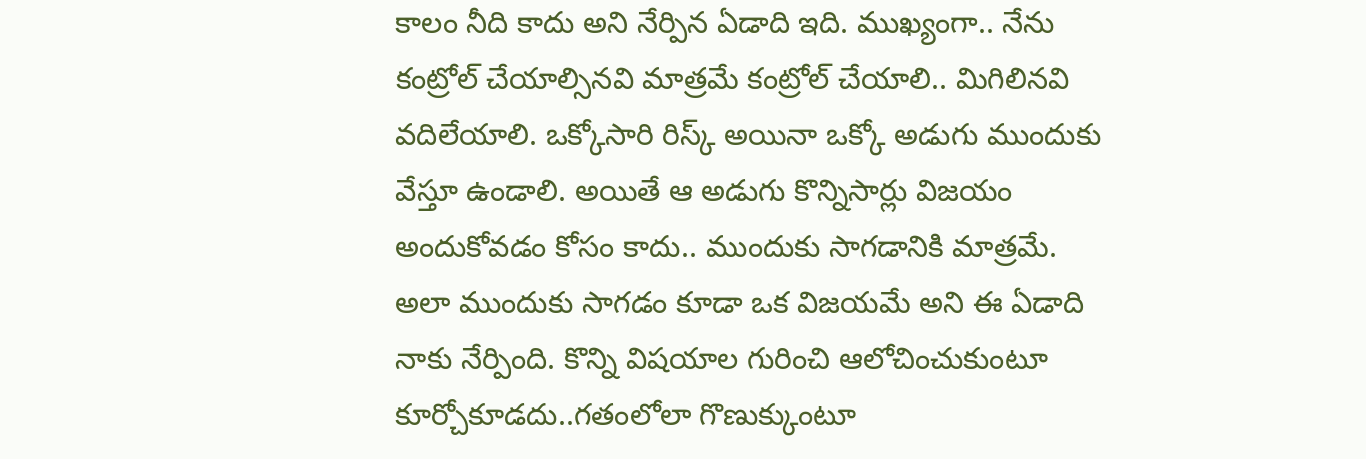కాలం నీది కాదు అని నేర్పిన ఏడాది ఇది. ముఖ్యంగా.. నేను కంట్రోల్ చేయాల్సినవి మాత్రమే కంట్రోల్ చేయాలి.. మిగిలినవి వదిలేయాలి. ఒక్కోసారి రిస్క్ అయినా ఒక్కో అడుగు ముందుకు వేస్తూ ఉండాలి. అయితే ఆ అడుగు కొన్నిసార్లు విజయం అందుకోవడం కోసం కాదు.. ముందుకు సాగడానికి మాత్రమే. అలా ముందుకు సాగడం కూడా ఒక విజయమే అని ఈ ఏడాది నాకు నేర్పింది. కొన్ని విషయాల గురించి ఆలోచించుకుంటూ కూర్చోకూడదు..గతంలోలా గొణుక్కుంటూ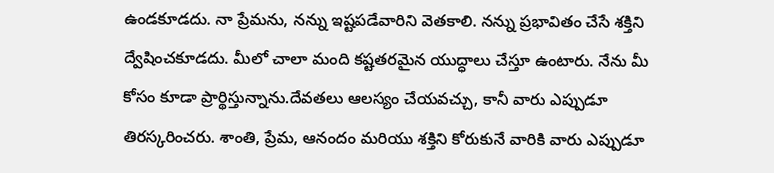ఉండకూడదు. నా ప్రేమను, నన్ను ఇష్టపడేవారిని వెతకాలి. నన్ను ప్రభావితం చేసే శక్తిని ద్వేషించకూడదు. మీలో చాలా మంది కష్టతరమైన యుద్ధాలు చేస్తూ ఉంటారు. నేను మీ కోసం కూడా ప్రార్థిస్తున్నాను.దేవతలు ఆలస్యం చేయవచ్చు, కానీ వారు ఎప్పుడూ తిరస్కరించరు. శాంతి, ప్రేమ, ఆనందం మరియు శక్తిని కోరుకునే వారికి వారు ఎప్పుడూ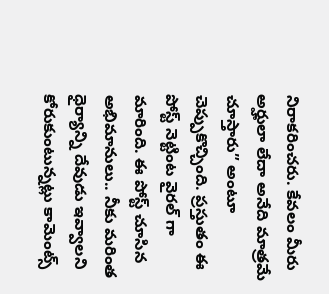నిరాకరించరు. కేవలం మీరు అర్హులా లేదా అనేది మాత్రమే చూస్తారు” అంటూ చెప్పుకొచ్చింది. ప్రస్తుతం ఈ పోస్ట్ నెట్టింట వైరల్ గా మారింది. ఈ పోస్ట్ చూసిన అభిమానులు.. నీకు మరింత ధైర్యాన్ని దేవుడు ఇవ్వాలని కోరుకుంటున్నట్లు కామెంట్స్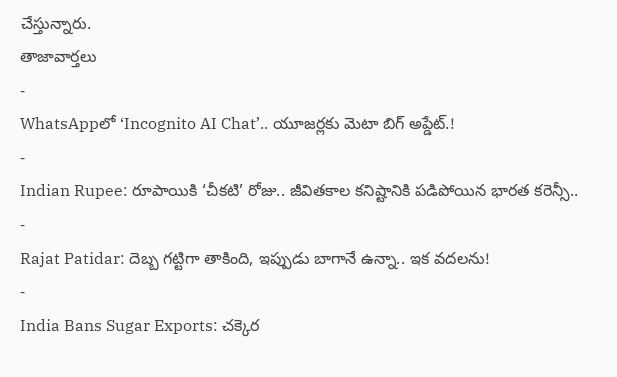చేస్తున్నారు.
తాజావార్తలు
-
WhatsAppలో ‘Incognito AI Chat’.. యూజర్లకు మెటా బిగ్ అప్డేట్.!
-
Indian Rupee: రూపాయికి ‘చీకటి’ రోజు.. జీవితకాల కనిష్టానికి పడిపోయిన భారత కరెన్సీ..
-
Rajat Patidar: దెబ్బ గట్టిగా తాకింది, ఇప్పుడు బాగానే ఉన్నా.. ఇక వదలను!
-
India Bans Sugar Exports: చక్కెర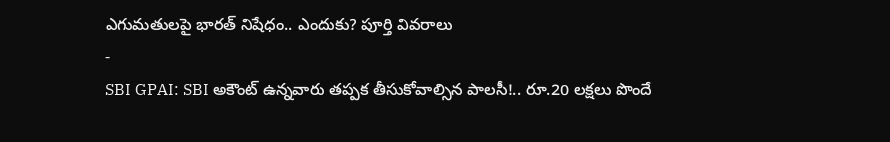ఎగుమతులపై భారత్ నిషేధం.. ఎందుకు? పూర్తి వివరాలు
-
SBI GPAI: SBI అకౌంట్ ఉన్నవారు తప్పక తీసుకోవాల్సిన పాలసీ!.. రూ.20 లక్షలు పొందే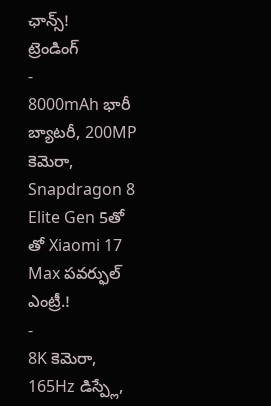ఛాన్స్!
ట్రెండింగ్
-
8000mAh భారీ బ్యాటరీ, 200MP కెమెరా, Snapdragon 8 Elite Gen 5తో తో Xiaomi 17 Max పవర్ఫుల్ ఎంట్రీ.!
-
8K కెమెరా, 165Hz డిస్ప్లే,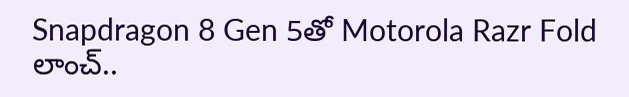Snapdragon 8 Gen 5తో Motorola Razr Fold లాంచ్..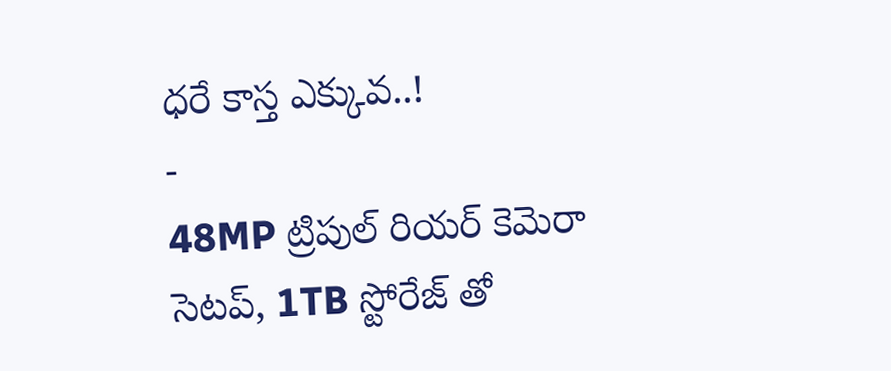ధరే కాస్త ఎక్కువ..!
-
48MP ట్రిపుల్ రియర్ కెమెరా సెటప్, 1TB స్టోరేజ్ తో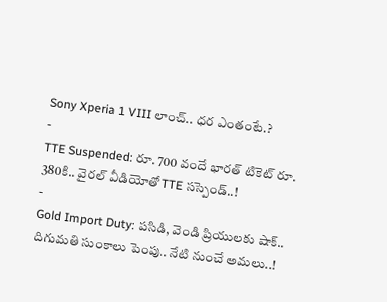Sony Xperia 1 VIII లాంచ్.. ధర ఎంతంటే.?
-
TTE Suspended: రూ. 700 వందే భారత్ టికెట్ రూ. 380కి.. వైరల్ వీడియోతో TTE సస్పెండ్..!
-
Gold Import Duty: పసిడి, వెండి ప్రియులకు షాక్.. దిగుమతి సుంకాలు పెంపు.. నేటి నుంచే అమలు..!